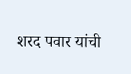शरद पवार यांची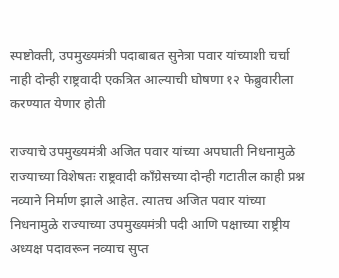स्पष्टोक्ती, उपमुख्यमंत्री पदाबाबत सुनेत्रा पवार यांच्याशी चर्चा नाही दोन्ही राष्ट्रवादी एकत्रित आल्याची घोषणा १२ फेब्रुवारीला करण्यात येणार होती

राज्याचे उपमुख्यमंत्री अजित पवार यांच्या अपघाती निधनामुळे राज्याच्या विशेषतः राष्ट्रवादी काँग्रेसच्या दोन्ही गटातील काही प्रश्न नव्याने निर्माण झाले आहेत. त्यातच अजित पवार यांच्या निधनामुळे राज्याच्या उपमुख्यमंत्री पदी आणि पक्षाच्या राष्ट्रीय अध्यक्ष पदावरून नव्याच सुप्त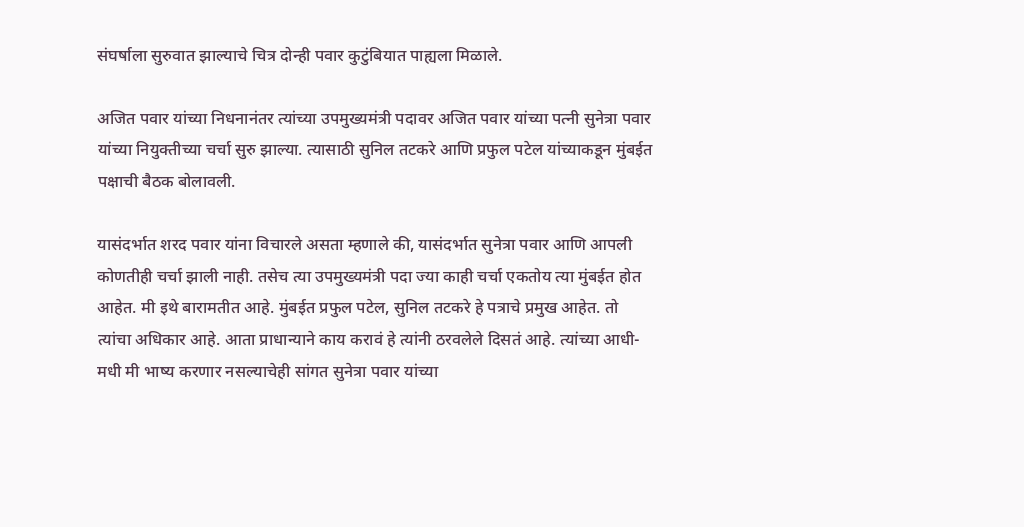संघर्षाला सुरुवात झाल्याचे चित्र दोन्ही पवार कुटुंबियात पाह्यला मिळाले.

अजित पवार यांच्या निधनानंतर त्यांच्या उपमुख्यमंत्री पदावर अजित पवार यांच्या पत्नी सुनेत्रा पवार यांच्या नियुक्तीच्या चर्चा सुरु झाल्या. त्यासाठी सुनिल तटकरे आणि प्रफुल पटेल यांच्याकडून मुंबईत पक्षाची बैठक बोलावली.

यासंदर्भात शरद पवार यांना विचारले असता म्हणाले की, यासंदर्भात सुनेत्रा पवार आणि आपली कोणतीही चर्चा झाली नाही. तसेच त्या उपमुख्यमंत्री पदा ज्या काही चर्चा एकतोय त्या मुंबईत होत आहेत. मी इथे बारामतीत आहे. मुंबईत प्रफुल पटेल, सुनिल तटकरे हे पत्राचे प्रमुख आहेत. तो त्यांचा अधिकार आहे. आता प्राधान्याने काय करावं हे त्यांनी ठरवलेले दिसतं आहे. त्यांच्या आधी-मधी मी भाष्य करणार नसल्याचेही सांगत सुनेत्रा पवार यांच्या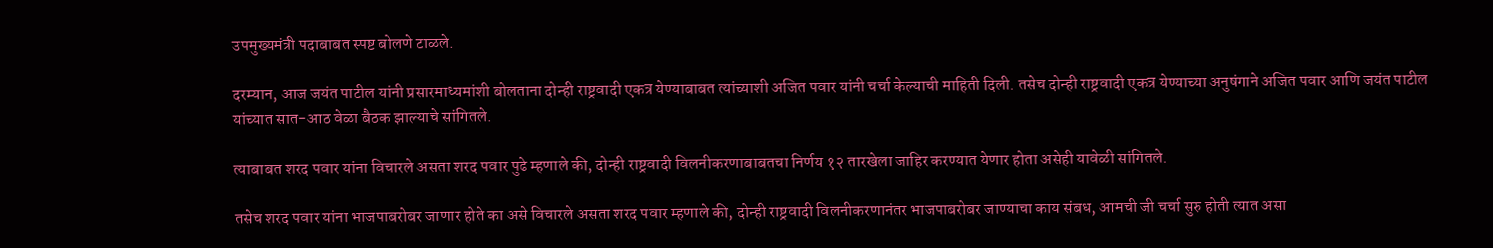उपमुख्यमंत्री पदाबाबत स्पष्ट बोलणे टाळले.

दरम्यान, आज जयंत पाटील यांनी प्रसारमाध्यमांशी बोलताना दोन्ही राष्ट्रवादी एकत्र येण्याबाबत त्यांच्याशी अजित पवार यांनी चर्चा केल्याची माहिती दिली. तसेच दोन्ही राष्ट्रवादी एकत्र येण्याच्या अनुषंगाने अजित पवार आणि जयंत पाटील यांच्यात सात-आठ वेळा बैठक झाल्याचे सांगितले.

त्याबाबत शरद पवार यांना विचारले असता शरद पवार पुढे म्हणाले की, दोन्ही राष्ट्रवादी विलनीकरणाबाबतचा निर्णय १२ तारखेला जाहिर करण्यात येणार होता असेही यावेळी सांगितले.

तसेच शरद पवार यांना भाजपाबरोबर जाणार होते का असे विचारले असता शरद पवार म्हणाले की, दोन्ही राष्ट्रवादी विलनीकरणानंतर भाजपाबरोबर जाण्याचा काय संबध, आमची जी चर्चा सुरु होती त्यात असा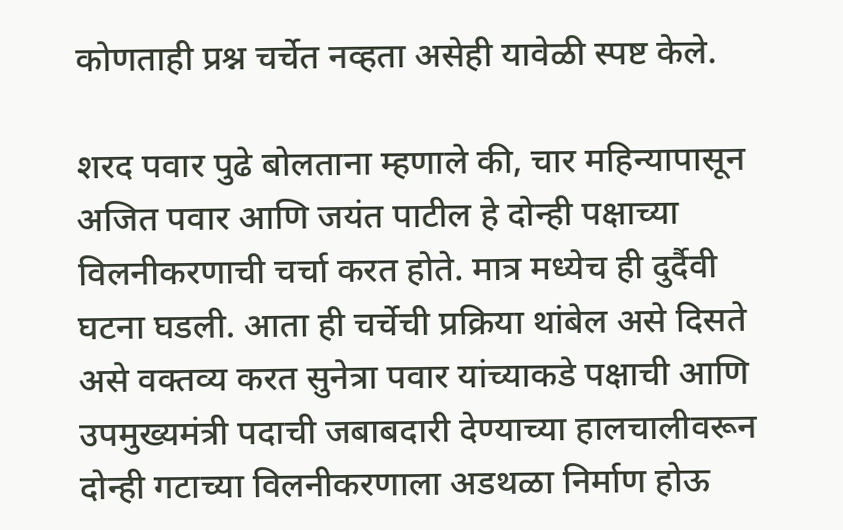कोणताही प्रश्न चर्चेत नव्हता असेही यावेळी स्पष्ट केले.

शरद पवार पुढे बोलताना म्हणाले की, चार महिन्यापासून अजित पवार आणि जयंत पाटील हे दोन्ही पक्षाच्या विलनीकरणाची चर्चा करत होते. मात्र मध्येच ही दुर्दैवी घटना घडली. आता ही चर्चेची प्रक्रिया थांबेल असे दिसते असे वक्तव्य करत सुनेत्रा पवार यांच्याकडे पक्षाची आणि उपमुख्यमंत्री पदाची जबाबदारी देण्याच्या हालचालीवरून दोन्ही गटाच्या विलनीकरणाला अडथळा निर्माण होऊ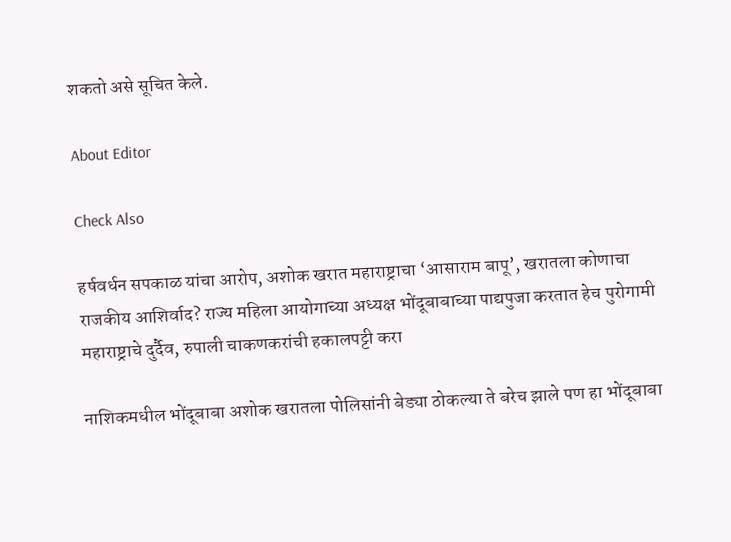शकतो असे सूचित केले.

About Editor

Check Also

हर्षवर्धन सपकाळ यांचा आरोप, अशोक खरात महाराष्ट्राचा ‘आसाराम बापू’, खरातला कोणाचा राजकीय आशिर्वाद? राज्य महिला आयोगाच्या अध्यक्ष भोंदूबाबाच्या पाद्यपुजा करतात हेच पुरोगामी महाराष्ट्राचे दुर्दैव, रुपाली चाकणकरांची हकालपट्टी करा

नाशिकमधील भोंदूबाबा अशोक खरातला पोलिसांनी बेड्या ठोकल्या ते बरेच झाले पण हा भोंदूबाबा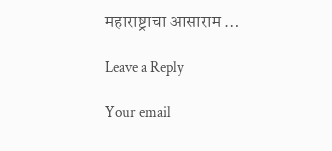महाराष्ट्राचा आसाराम …

Leave a Reply

Your email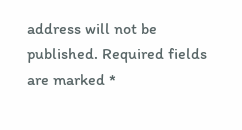address will not be published. Required fields are marked *